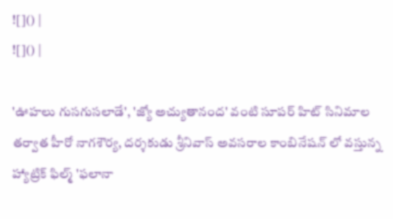![]() |
![]() |

'ఊహలు గుసగుసలాడే', 'జ్యో అచ్యుతానంద' వంటి సూపర్ హిట్ సినిమాల తర్వాత హీరో నాగశౌర్య, దర్శకుడు శ్రీనివాస్ అవసరాల కాంబినేషన్ లో వస్తున్న హ్యాట్రిక్ ఫిల్మ్ 'ఫలానా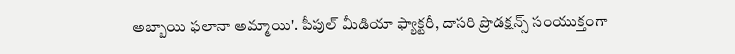అబ్బాయి ఫలానా అమ్మాయి'. పీపుల్ మీడియా ఫ్యాక్టరీ, దాసరి ప్రొడక్షన్స్ సంయుక్తంగా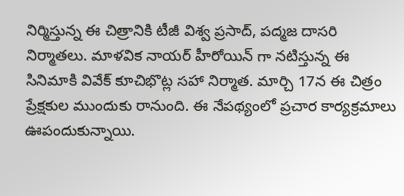నిర్మిస్తున్న ఈ చిత్రానికి టీజీ విశ్వ ప్రసాద్, పద్మజ దాసరి నిర్మాతలు. మాళవిక నాయర్ హీరోయిన్ గా నటిస్తున్న ఈ సినిమాకి వివేక్ కూచిభొట్ల సహా నిర్మాత. మార్చి 17న ఈ చిత్రం ప్రేక్షకుల ముందుకు రానుంది. ఈ నేపథ్యంలో ప్రచార కార్యక్రమాలు ఊపందుకున్నాయి.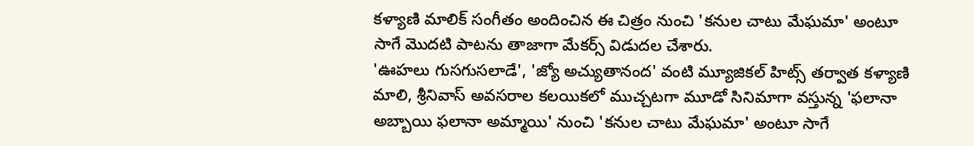కళ్యాణి మాలిక్ సంగీతం అందించిన ఈ చిత్రం నుంచి 'కనుల చాటు మేఘమా' అంటూ సాగే మొదటి పాటను తాజాగా మేకర్స్ విడుదల చేశారు.
'ఊహలు గుసగుసలాడే', 'జ్యో అచ్యుతానంద' వంటి మ్యూజికల్ హిట్స్ తర్వాత కళ్యాణి మాలి, శ్రీనివాస్ అవసరాల కలయికలో ముచ్చటగా మూడో సినిమాగా వస్తున్న 'ఫలానా అబ్బాయి ఫలానా అమ్మాయి' నుంచి 'కనుల చాటు మేఘమా' అంటూ సాగే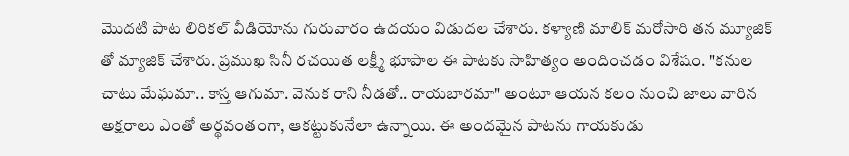మొదటి పాట లిరికల్ వీడియోను గురువారం ఉదయం విడుదల చేశారు. కళ్యాణి మాలిక్ మరోసారి తన మ్యూజిక్ తో మ్యాజిక్ చేశారు. ప్రముఖ సినీ రచయిత లక్ష్మీ భూపాల ఈ పాటకు సాహిత్యం అందించడం విశేషం. "కనుల చాటు మేఘమా.. కాస్త ఆగుమా. వెనుక రాని నీడతో.. రాయబారమా" అంటూ ఆయన కలం నుంచి జాలు వారిన అక్షరాలు ఎంతో అర్థవంతంగా, ఆకట్టుకునేలా ఉన్నాయి. ఈ అందమైన పాటను గాయకుడు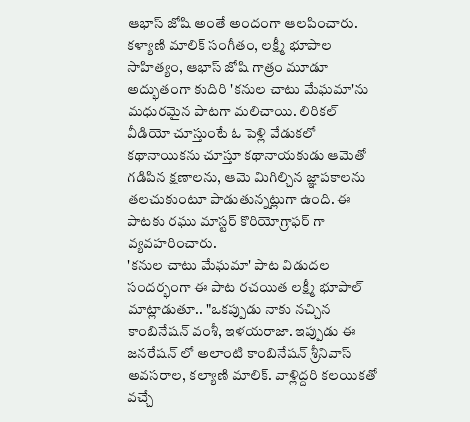ఆభాస్ జోషి అంతే అందంగా ఆలపించారు. కళ్యాణి మాలిక్ సంగీతం, లక్ష్మీ భూపాల సాహిత్యం, ఆభాస్ జోషి గాత్రం మూడూ అద్భుతంగా కుదిరి 'కనుల చాటు మేఘమా'ను మధురమైన పాటగా మలిచాయి. లిరికల్ వీడియో చూస్తుంటే ఓ పెళ్లి వేడుకలో కథానాయికను చూస్తూ కథానాయకుడు ఆమెతో గడిపిన క్షణాలను, ఆమె మిగిల్చిన జ్ఞాపకాలను తలచుకుంటూ పాడుతున్నట్లుగా ఉంది. ఈ పాటకు రఘు మాస్టర్ కొరియోగ్రాఫర్ గా వ్యవహరించారు.
'కనుల చాటు మేఘమా' పాట విడుదల సందర్భంగా ఈ పాట రచయిత లక్ష్మీ భూపాల్ మాట్లాడుతూ.. "ఒకప్పుడు నాకు నచ్చిన కాంబినేషన్ వంశీ, ఇళయరాజా. ఇప్పుడు ఈ జనరేషన్ లో అలాంటి కాంబినేషన్ శ్రీనివాస్ అవసరాల, కల్యాణి మాలిక్. వాళ్లిద్దరి కలయికతో వచ్చే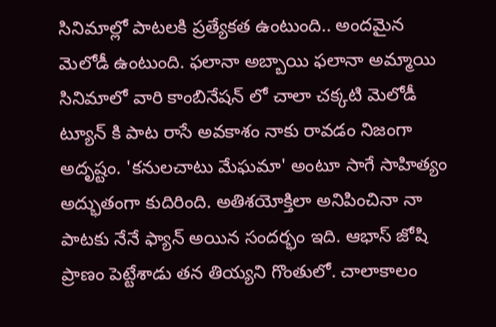సినిమాల్లో పాటలకి ప్రత్యేకత ఉంటుంది.. అందమైన మెలోడీ ఉంటుంది. ఫలానా అబ్బాయి ఫలానా అమ్మాయి సినిమాలో వారి కాంబినేషన్ లో చాలా చక్కటి మెలోడీ ట్యూన్ కి పాట రాసే అవకాశం నాకు రావడం నిజంగా అదృష్టం. 'కనులచాటు మేఘమా' అంటూ సాగే సాహిత్యం అద్భుతంగా కుదిరింది. అతిశయోక్తిలా అనిపించినా నా పాటకు నేనే ఫ్యాన్ అయిన సందర్భం ఇది. ఆభాస్ జోషి ప్రాణం పెట్టేశాడు తన తియ్యని గొంతులో. చాలాకాలం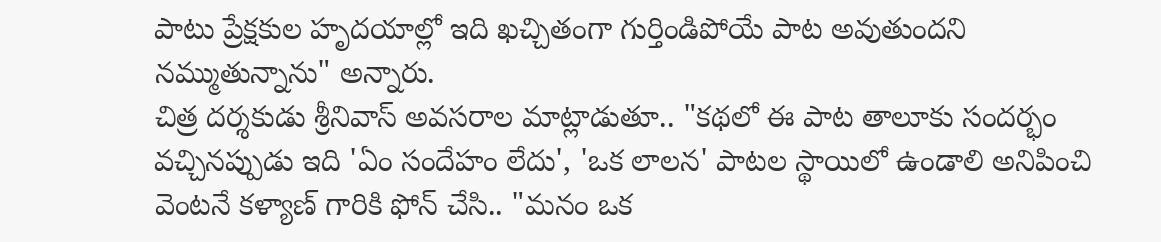పాటు ప్రేక్షకుల హృదయాల్లో ఇది ఖచ్చితంగా గుర్తిండిపోయే పాట అవుతుందని నమ్ముతున్నాను" అన్నారు.
చిత్ర దర్శకుడు శ్రీనివాస్ అవసరాల మాట్లాడుతూ.. "కథలో ఈ పాట తాలూకు సందర్భం వచ్చినప్పుడు ఇది 'ఏం సందేహం లేదు', 'ఒక లాలన' పాటల స్థాయిలో ఉండాలి అనిపించి వెంటనే కళ్యాణ్ గారికి ఫోన్ చేసి.. "మనం ఒక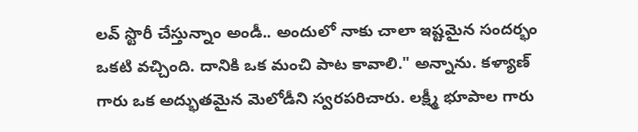లవ్ స్టొరీ చేస్తున్నాం అండీ.. అందులో నాకు చాలా ఇష్టమైన సందర్భం ఒకటి వచ్చింది. దానికి ఒక మంచి పాట కావాలి." అన్నాను. కళ్యాణ్ గారు ఒక అద్భుతమైన మెలోడీని స్వరపరిచారు. లక్ష్మీ భూపాల గారు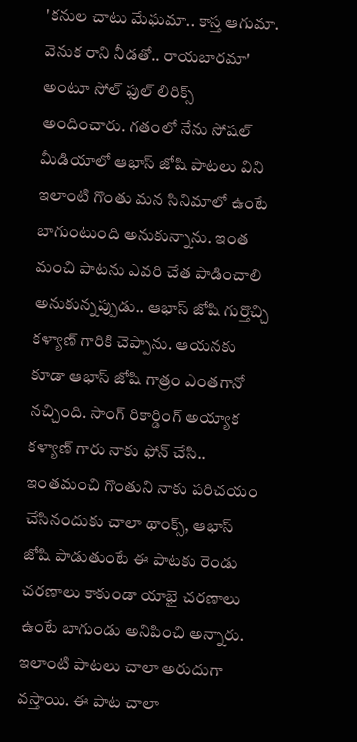'కనుల చాటు మేఘమా.. కాస్త ఆగుమా. వెనుక రాని నీడతో.. రాయబారమా' అంటూ సోల్ ఫుల్ లిరిక్స్ అందించారు. గతంలో నేను సోషల్ మీడియాలో ఆభాస్ జోషి పాటలు విని ఇలాంటి గొంతు మన సినిమాలో ఉంటే బాగుంటుంది అనుకున్నాను. ఇంత మంచి పాటను ఎవరి చేత పాడించాలి అనుకున్నప్పుడు.. ఆభాస్ జోషి గుర్తొచ్చి కళ్యాణ్ గారికి చెప్పాను. ఆయనకు కూడా ఆభాస్ జోషి గాత్రం ఎంతగానో నచ్చింది. సాంగ్ రికార్డింగ్ అయ్యాక కళ్యాణ్ గారు నాకు ఫోన్ చేసి.. ఇంతమంచి గొంతుని నాకు పరిచయం చేసినందుకు చాలా థాంక్స్, ఆభాస్ జోషి పాడుతుంటే ఈ పాటకు రెండు చరణాలు కాకుండా యాభై చరణాలు ఉంటే బాగుండు అనిపించి అన్నారు. ఇలాంటి పాటలు చాలా అరుదుగా వస్తాయి. ఈ పాట చాలా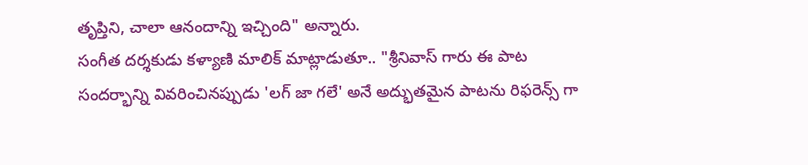తృప్తిని, చాలా ఆనందాన్ని ఇచ్చింది" అన్నారు.
సంగీత దర్శకుడు కళ్యాణి మాలిక్ మాట్లాడుతూ.. "శ్రీనివాస్ గారు ఈ పాట సందర్భాన్ని వివరించినప్పుడు 'లగ్ జా గలే' అనే అద్భుతమైన పాటను రిఫరెన్స్ గా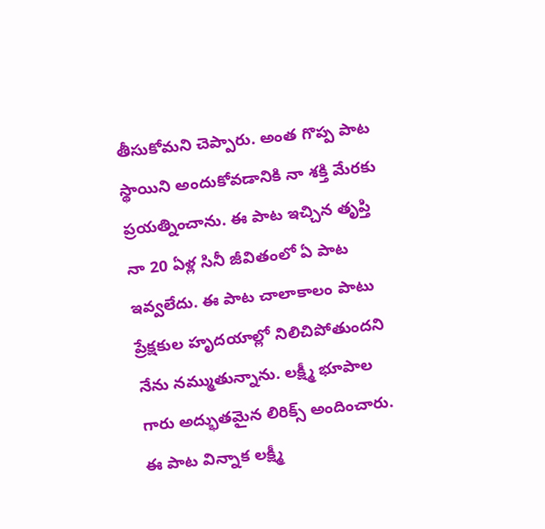తీసుకోమని చెప్పారు. అంత గొప్ప పాట స్థాయిని అందుకోవడానికి నా శక్తి మేరకు ప్రయత్నించాను. ఈ పాట ఇచ్చిన తృప్తి నా 20 ఏళ్ల సినీ జీవితంలో ఏ పాట ఇవ్వలేదు. ఈ పాట చాలాకాలం పాటు ప్రేక్షకుల హృదయాల్లో నిలిచిపోతుందని నేను నమ్ముతున్నాను. లక్ష్మీ భూపాల గారు అద్భుతమైన లిరిక్స్ అందించారు. ఈ పాట విన్నాక లక్ష్మీ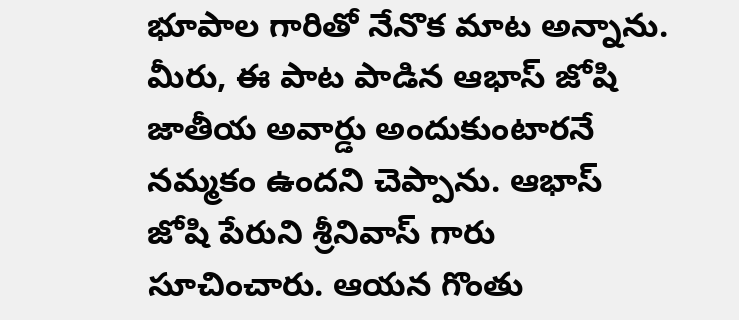భూపాల గారితో నేనొక మాట అన్నాను. మీరు, ఈ పాట పాడిన ఆభాస్ జోషి జాతీయ అవార్డు అందుకుంటారనే నమ్మకం ఉందని చెప్పాను. ఆభాస్ జోషి పేరుని శ్రీనివాస్ గారు సూచించారు. ఆయన గొంతు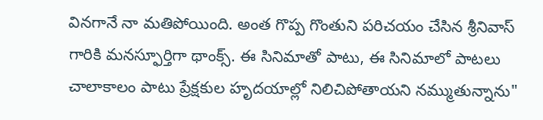వినగానే నా మతిపోయింది. అంత గొప్ప గొంతుని పరిచయం చేసిన శ్రీనివాస్ గారికి మనస్ఫూర్తిగా థాంక్స్. ఈ సినిమాతో పాటు, ఈ సినిమాలో పాటలు చాలాకాలం పాటు ప్రేక్షకుల హృదయాల్లో నిలిచిపోతాయని నమ్ముతున్నాను"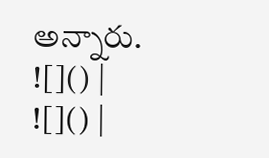అన్నారు.
![]() |
![]() |